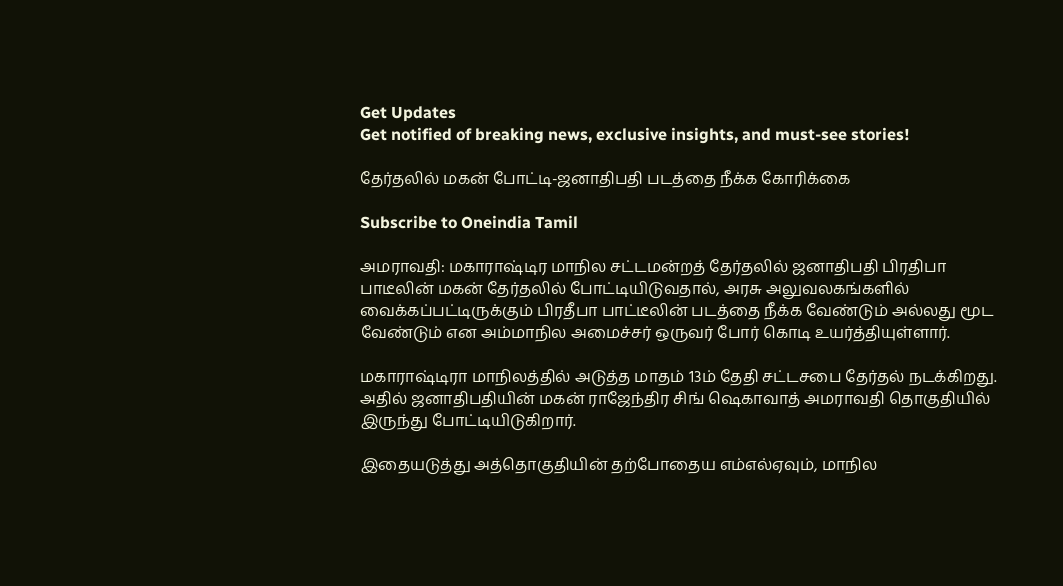Get Updates
Get notified of breaking news, exclusive insights, and must-see stories!

தேர்தலில் மகன் போட்டி-ஜனாதிபதி படத்தை நீக்க கோரிக்கை

Subscribe to Oneindia Tamil

அமராவதி: மகாராஷ்டிர மாநில சட்டமன்றத் தேர்தலில் ஜனாதிபதி பிரதிபா பாடீலின் மகன் தேர்தலில் போட்டியிடுவதால், அரசு அலுவலகங்களில் வைக்கப்பட்டிருக்கும் பிரதீபா பாட்டீலின் படத்தை நீக்க வேண்டும் அல்லது மூட வேண்டும் என அம்மாநில அமைச்சர் ஒருவர் போர் கொடி உயர்த்தியுள்ளார்.

மகாராஷ்டிரா மாநிலத்தில் அடுத்த மாதம் 13ம் தேதி சட்டசபை தேர்தல் நடக்கிறது. அதில் ஜனாதிபதியின் மகன் ராஜேந்திர சிங் ஷெகாவாத் அமராவதி தொகுதியில் இருந்து போட்டியிடுகிறார்.

இதையடுத்து அத்தொகுதியின் தற்போதைய எம்எல்ஏவும், மாநில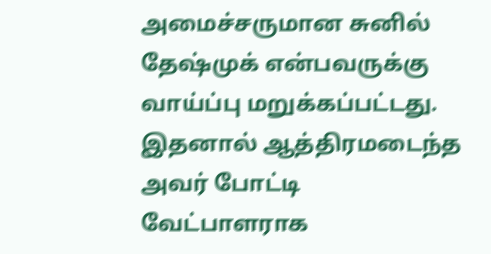அமைச்சருமான சுனில் தேஷ்முக் என்பவருக்கு வாய்ப்பு மறுக்கப்பட்டது. இதனால் ஆத்திரமடைந்த அவர் போட்டி வேட்பாளராக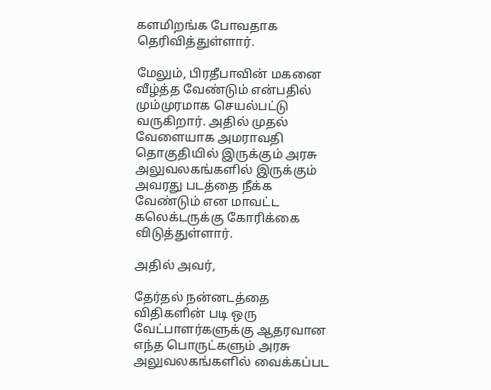களமிறங்க போவதாக தெரிவித்துள்ளார்.

மேலும், பிரதீபாவின் மகனை வீழ்த்த வேண்டும் என்பதில் மும்முரமாக செயல்பட்டு வருகிறார். அதில் முதல் வேளையாக அமராவதி தொகுதியில் இருக்கும் அரசு அலுவலகங்களில் இருக்கும் அவரது படத்தை நீக்க வேண்டும் என மாவட்ட கலெக்டருக்கு கோரிக்கை விடுத்துள்ளார்.

அதில் அவர்,

தேர்தல் நன்னடத்தை விதிகளின் படி ஒரு வேட்பாளர்களுக்கு ஆதரவான எந்த பொருட்களும் அரசு அலுவலகங்களில் வைக்கப்பட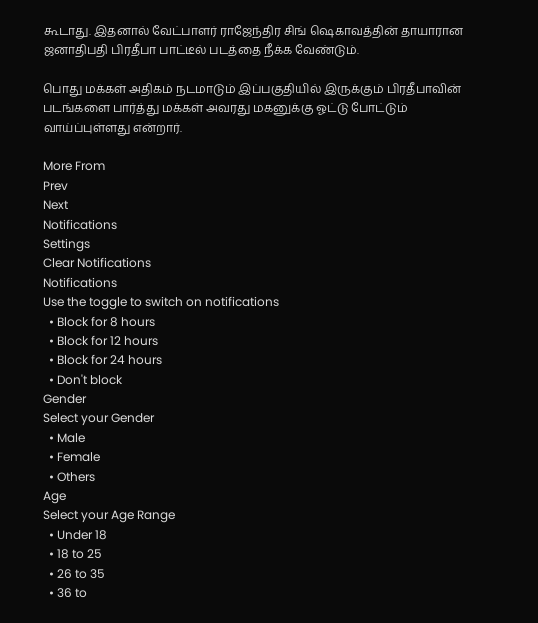கூடாது. இதனால் வேட்பாளர் ராஜேந்திர சிங் ஷெகாவத்தின் தாயாரான ஜனாதிபதி பிரதீபா பாட்டீல் படத்தை நீக்க வேண்டும்.

பொது மக்கள் அதிகம் நடமாடும் இப்பகுதியில் இருக்கும் பிரதீபாவின் படங்களை பார்த்து மக்கள் அவரது மகனுக்கு ஓட்டு போட்டும் வாய்ப்புள்ளது என்றார்.

More From
Prev
Next
Notifications
Settings
Clear Notifications
Notifications
Use the toggle to switch on notifications
  • Block for 8 hours
  • Block for 12 hours
  • Block for 24 hours
  • Don't block
Gender
Select your Gender
  • Male
  • Female
  • Others
Age
Select your Age Range
  • Under 18
  • 18 to 25
  • 26 to 35
  • 36 to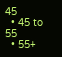45
  • 45 to 55
  • 55+